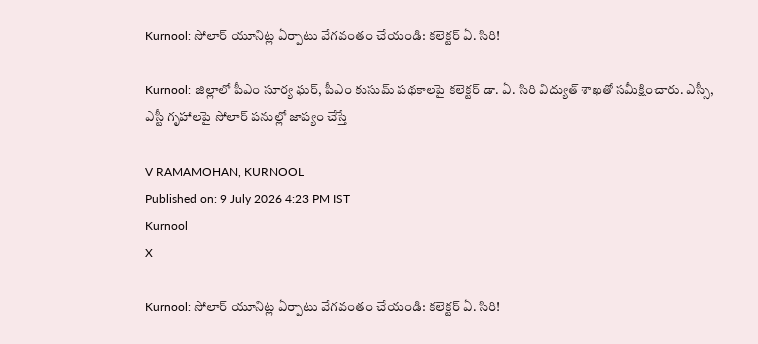Kurnool: సోలార్ యూనిట్ల ఏర్పాటు వేగవంతం చేయండి: కలెక్టర్ ఏ. సిరి!

Kurnool: జిల్లాలో పీఎం సూర్య ఘర్, పీఎం కుసుమ్ పథకాలపై కలెక్టర్ డా. ఏ. సిరి విద్యుత్ శాఖతో సమీక్షించారు. ఎస్సీ, ఎస్టీ గృహాలపై సోలార్ పనుల్లో జాప్యం చేస్తే

V RAMAMOHAN, KURNOOL
Published on: 9 July 2026 4:23 PM IST
Kurnool
X

Kurnool: సోలార్ యూనిట్ల ఏర్పాటు వేగవంతం చేయండి: కలెక్టర్ ఏ. సిరి!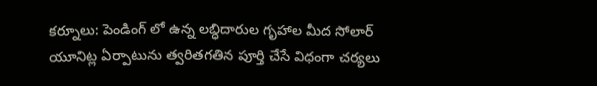కర్నూలు: పెండింగ్ లో ఉన్న లబ్ధిదారుల గృహాల మీద సోలార్ యూనిట్ల ఏర్పాటును త్వరితగతిన పూర్తి చేసే విధంగా చర్యలు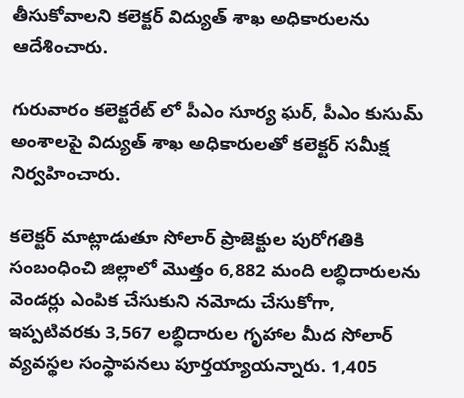తీసుకోవాలని కలెక్టర్ విద్యుత్ శాఖ అధికారులను ఆదేశించారు.

గురువారం కలెక్టరేట్ లో పీఎం సూర్య ఘర్, పీఎం కుసుమ్ అంశాలపై విద్యుత్ శాఖ అధికారులతో కలెక్టర్ సమీక్ష నిర్వహించారు.

కలెక్టర్ మాట్లాడుతూ సోలార్ ప్రాజెక్టుల పురోగతికి సంబంధించి జిల్లాలో మొత్తం 6,882 మంది లబ్ధిదారులను వెండర్లు ఎంపిక చేసుకుని నమోదు చేసుకోగా, ఇప్పటివరకు 3,567 లబ్ధిదారుల గృహాల మీద సోలార్ వ్యవస్థల సంస్థాపనలు పూర్తయ్యాయన్నారు. 1,405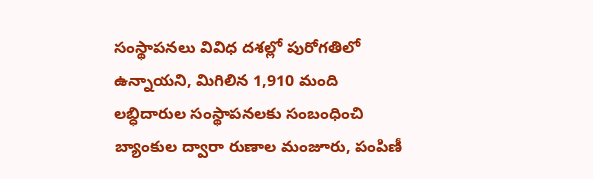సంస్థాపనలు వివిధ దశల్లో పురోగతిలో ఉన్నాయని, మిగిలిన 1,910 మంది లబ్ధిదారుల సంస్థాపనలకు సంబంధించి బ్యాంకుల ద్వారా రుణాల మంజూరు, పంపిణీ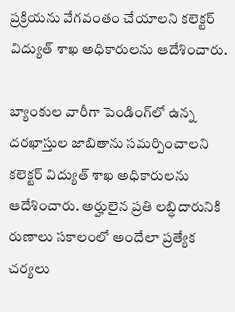ప్రక్రియను వేగవంతం చేయాలని కలెక్టర్ విద్యుత్ శాఖ అధికారులను ఆదేశించారు.

బ్యాంకుల వారీగా పెండింగ్‌లో ఉన్న దరఖాస్తుల జాబితాను సమర్పించాలని కలెక్టర్ విద్యుత్ శాఖ అధికారులను ఆదేశించారు. అర్హులైన ప్రతి లబ్ధిదారునికి రుణాలు సకాలంలో అందేలా ప్రత్యేక చర్యలు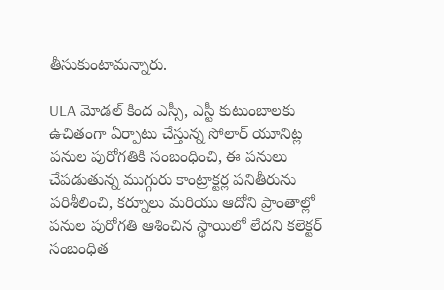తీసుకుంటామన్నారు.

ULA మోడల్ కింద ఎస్సీ, ఎస్టీ కుటుంబాలకు ఉచితంగా ఏర్పాటు చేస్తున్న సోలార్ యూనిట్ల పనుల పురోగతికి సంబంధించి, ఈ పనులు చేపడుతున్న ముగ్గురు కాంట్రాక్టర్ల పనితీరును పరిశీలించి, కర్నూలు మరియు ఆదోని ప్రాంతాల్లో పనుల పురోగతి ఆశించిన స్థాయిలో లేదని కలెక్టర్ సంబంధిత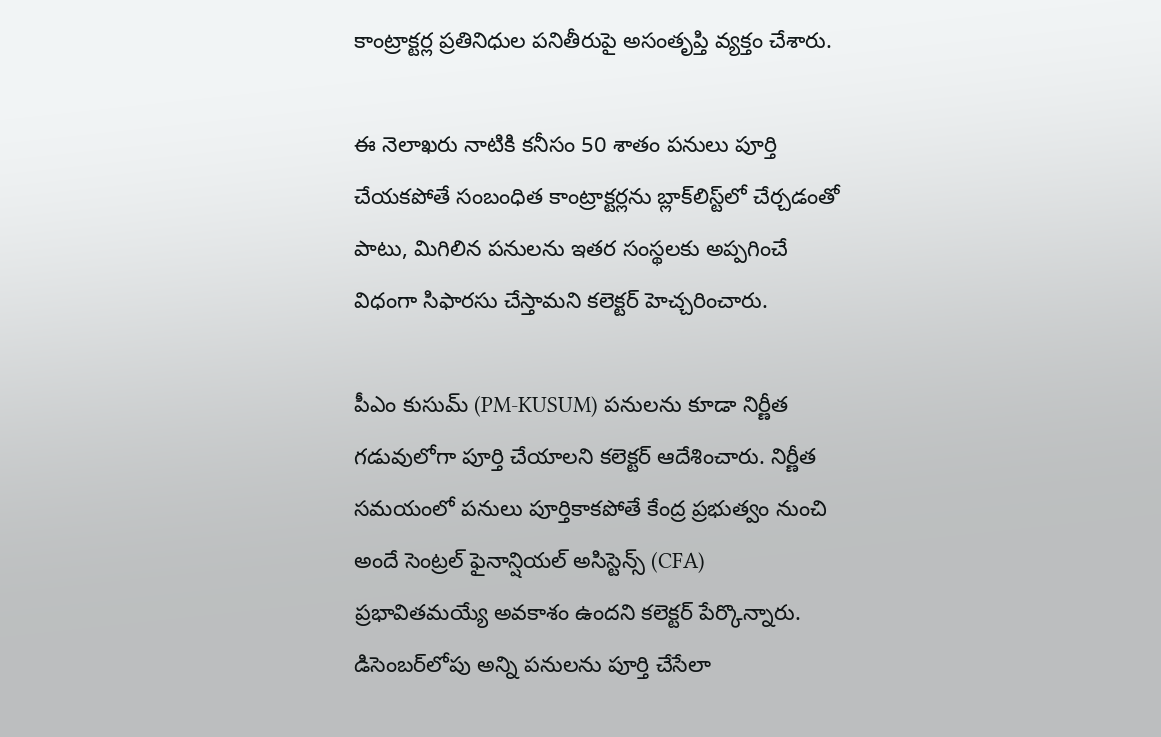కాంట్రాక్టర్ల ప్రతినిధుల పనితీరుపై అసంతృప్తి వ్యక్తం చేశారు.

ఈ నెలాఖరు నాటికి కనీసం 50 శాతం పనులు పూర్తి చేయకపోతే సంబంధిత కాంట్రాక్టర్లను బ్లాక్‌లిస్ట్‌లో చేర్చడంతో పాటు, మిగిలిన పనులను ఇతర సంస్థలకు అప్పగించే విధంగా సిఫారసు చేస్తామని కలెక్టర్ హెచ్చరించారు.

పీఎం కుసుమ్ (PM-KUSUM) పనులను కూడా నిర్ణీత గడువులోగా పూర్తి చేయాలని కలెక్టర్ ఆదేశించారు. నిర్ణీత సమయంలో పనులు పూర్తికాకపోతే కేంద్ర ప్రభుత్వం నుంచి అందే సెంట్రల్ ఫైనాన్షియల్ అసిస్టెన్స్ (CFA) ప్రభావితమయ్యే అవకాశం ఉందని కలెక్టర్ పేర్కొన్నారు. డిసెంబర్‌లోపు అన్ని పనులను పూర్తి చేసేలా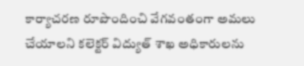కార్యాచరణ రూపొందించి వేగవంతంగా అమలు చేయాలని కలెక్టర్ విద్యుత్ శాఖ అధికారులను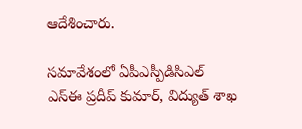ఆదేశించారు.

సమావేశంలో ఏపీఎస్పీడిసిఎల్ ఎస్ఈ ప్రదీప్ కుమార్, విద్యుత్ శాఖ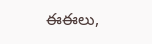ఈఈలు,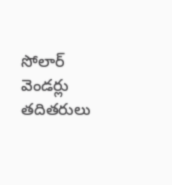సోలార్ వెండర్లు తదితరులు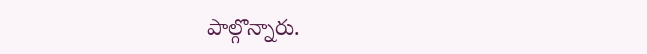పాల్గొన్నారు.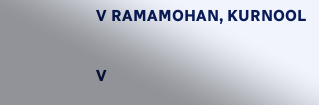V RAMAMOHAN, KURNOOL

V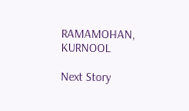RAMAMOHAN, KURNOOL

Next Story